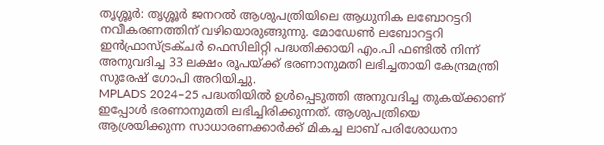തൃശ്ശൂർ: തൃശ്ശൂർ ജനറൽ ആശുപത്രിയിലെ ആധുനിക ലബോറട്ടറി നവീകരണത്തിന് വഴിയൊരുങ്ങുന്നു. മോഡേൺ ലബോറട്ടറി ഇൻഫ്രാസ്ട്രക്ചർ ഫെസിലിറ്റി പദ്ധതിക്കായി എം.പി ഫണ്ടിൽ നിന്ന് അനുവദിച്ച 33 ലക്ഷം രൂപയ്ക്ക് ഭരണാനുമതി ലഭിച്ചതായി കേന്ദ്രമന്ത്രി സുരേഷ് ഗോപി അറിയിച്ചു.
MPLADS 2024–25 പദ്ധതിയിൽ ഉൾപ്പെടുത്തി അനുവദിച്ച തുകയ്ക്കാണ് ഇപ്പോൾ ഭരണാനുമതി ലഭിച്ചിരിക്കുന്നത്. ആശുപത്രിയെ ആശ്രയിക്കുന്ന സാധാരണക്കാർക്ക് മികച്ച ലാബ് പരിശോധനാ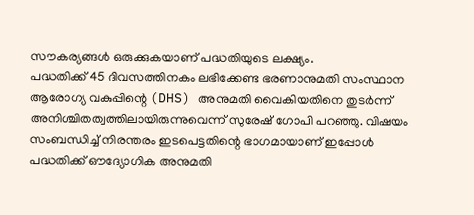സൗകര്യങ്ങൾ ഒരുക്കുകയാണ് പദ്ധതിയുടെ ലക്ഷ്യം.
പദ്ധതിക്ക് 45 ദിവസത്തിനകം ലഭിക്കേണ്ട ഭരണാനുമതി സംസ്ഥാന ആരോഗ്യ വകുപ്പിന്റെ (DHS) അനുമതി വൈകിയതിനെ തുടർന്ന് അനിശ്ചിതത്വത്തിലായിരുന്നുവെന്ന് സുരേഷ് ഗോപി പറഞ്ഞു. വിഷയം സംബന്ധിച്ച് നിരന്തരം ഇടപെട്ടതിന്റെ ഭാഗമായാണ് ഇപ്പോൾ പദ്ധതിക്ക് ഔദ്യോഗിക അനുമതി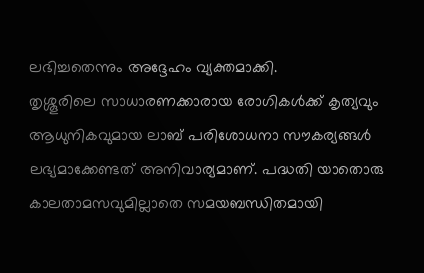ലഭിച്ചതെന്നും അദ്ദേഹം വ്യക്തമാക്കി.
തൃശ്ശൂരിലെ സാധാരണക്കാരായ രോഗികൾക്ക് കൃത്യവും ആധുനികവുമായ ലാബ് പരിശോധനാ സൗകര്യങ്ങൾ ലഭ്യമാക്കേണ്ടത് അനിവാര്യമാണ്. പദ്ധതി യാതൊരു കാലതാമസവുമില്ലാതെ സമയബന്ധിതമായി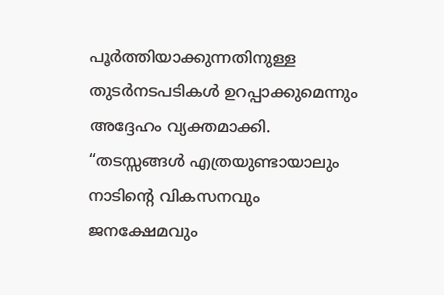പൂർത്തിയാക്കുന്നതിനുള്ള തുടർനടപടികൾ ഉറപ്പാക്കുമെന്നും അദ്ദേഹം വ്യക്തമാക്കി. “തടസ്സങ്ങൾ എത്രയുണ്ടായാലും നാടിന്റെ വികസനവും ജനക്ഷേമവും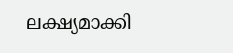ലക്ഷ്യമാക്കി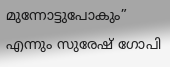മുന്നോട്ടുപോകും” എന്നും സുരേഷ് ഗോപി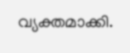വ്യക്തമാക്കി.